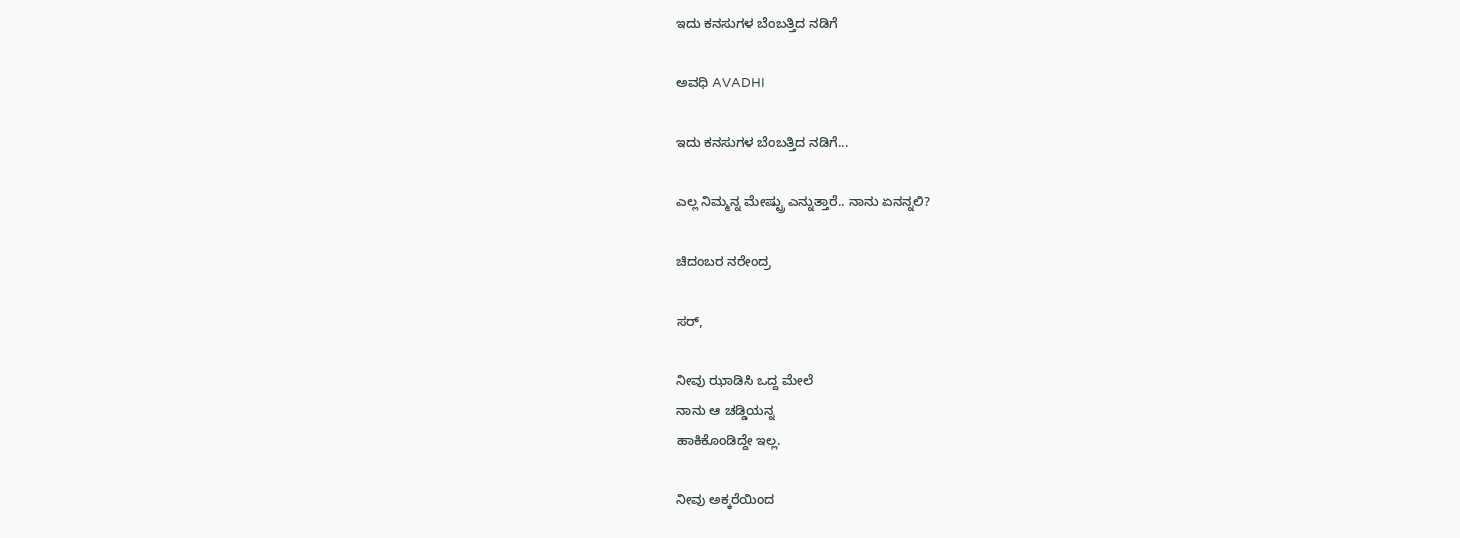ಇದು ಕನಸುಗಳ ಬೆಂಬತ್ತಿದ ನಡಿಗೆ‍

ಅವಧಿ AVADHI

ಇದು ಕನಸುಗಳ ಬೆಂಬತ್ತಿದ ನಡಿಗೆ...

ಎಲ್ಲ ನಿಮ್ಮನ್ನ ಮೇಷ್ಟ್ರು ಎನ್ನುತ್ತಾರೆ.. ನಾನು ಏನನ್ನಲಿ?

ಚಿದಂಬರ ನರೇಂದ್ರ

ಸರ್,

ನೀವು ಝಾಡಿಸಿ ಒದ್ದ ಮೇಲೆ
ನಾನು ಆ ಚಡ್ಡಿಯನ್ನ
ಹಾಕಿಕೊಂಡಿದ್ದೇ ಇಲ್ಲ.

ನೀವು ಅಕ್ಕರೆಯಿಂದ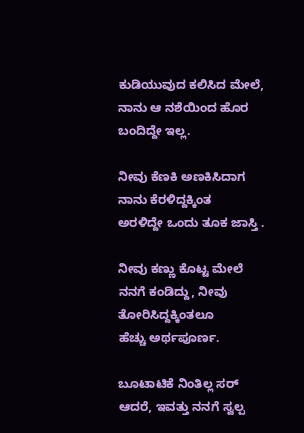ಕುಡಿಯುವುದ ಕಲಿಸಿದ ಮೇಲೆ,
ನಾನು ಆ ನಶೆಯಿಂದ ಹೊರ ಬಂದಿದ್ದೇ ಇಲ್ಲ.

ನೀವು ಕೆಣಕಿ ಅಣಕಿಸಿದಾಗ
ನಾನು ಕೆರಳಿದ್ದಕ್ಕಿಂತ
ಅರಳಿದ್ದೇ ಒಂದು ತೂಕ ಜಾಸ್ತಿ .

ನೀವು ಕಣ್ಣು ಕೊಟ್ಟ ಮೇಲೆ
ನನಗೆ ಕಂಡಿದ್ದು, ನೀವು ತೋರಿಸಿದ್ದಕ್ಕಿಂತಲೂ
ಹೆಚ್ಚು ಅರ್ಥಪೂರ್ಣ.

ಬೂಟಾಟಿಕೆ ನಿಂತಿಲ್ಲ ಸರ್
ಆದರೆ, ಇವತ್ತು ನನಗೆ ಸ್ವಲ್ಪ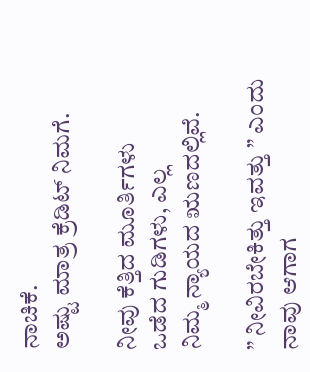ನಾಚಿಕೆ.
ಅಷ್ಟು ಮಾತ್ರ ಕ್ರೆಡಿಟ್ ನಿಮಗೆ.

ನೀವು ಕೆತ್ತಿದ ಮೂರ್ತಿಗಳು
ಒಡೆದ ಗುಡಿಗಳು, ಎಲ್ಲ
ನಿಮ್ಮ ನ್ಯಾಯದ ಋಣದಲ್ಲಿವೆ.

” ನೀವಿರಬೇಕಿತ್ತು ಇವತ್ತು ” ಎಂದು
ನಾವು ಆಗಾಗ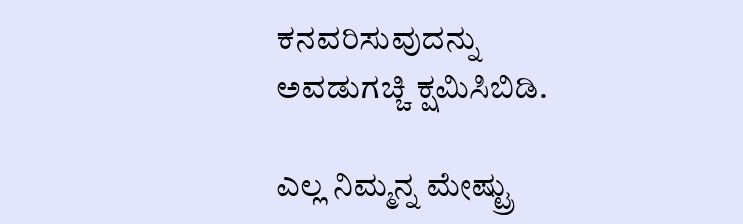ಕನವರಿಸುವುದನ್ನು
ಅವಡುಗಚ್ಚಿ ಕ್ಷಮಿಸಿಬಿಡಿ.

ಎಲ್ಲ ನಿಮ್ಮನ್ನ ಮೇಷ್ಟ್ರು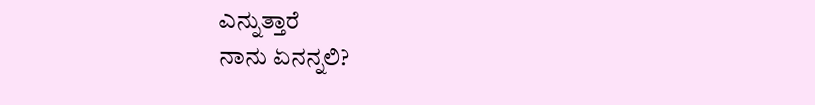ಎನ್ನುತ್ತಾರೆ
ನಾನು ಏನನ್ನಲಿ?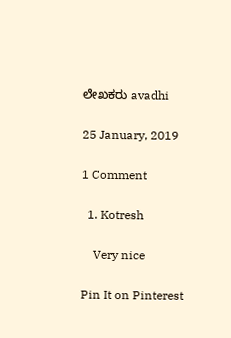ಲೇಖಕರು avadhi

25 January, 2019

1 Comment

  1. Kotresh

    Very nice

Pin It on Pinterest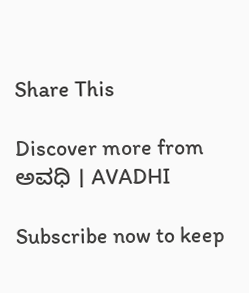Share This

Discover more from ಅವಧಿ । AVADHI

Subscribe now to keep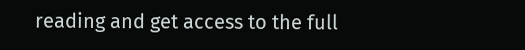reading and get access to the full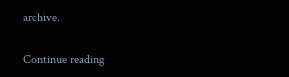archive.

Continue reading